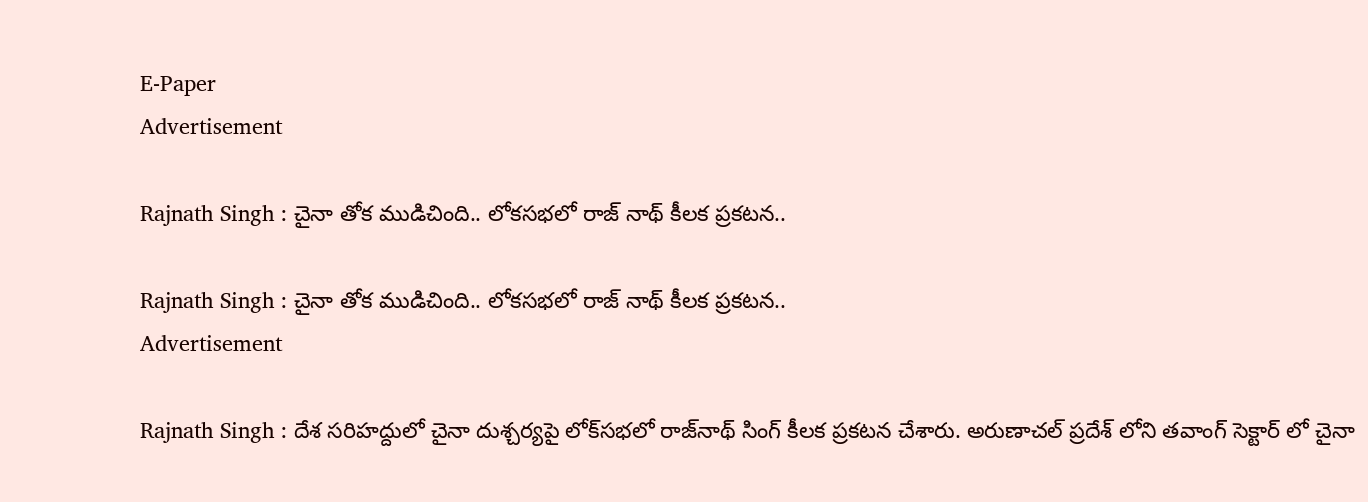E-Paper
Advertisement

Rajnath Singh : చైనా తోక ముడిచింది.. లోకసభలో రాజ్ నాథ్ కీలక ప్రకటన..

Rajnath Singh : చైనా తోక ముడిచింది.. లోకసభలో రాజ్ నాథ్ కీలక ప్రకటన..
Advertisement

Rajnath Singh : దేశ సరిహద్దులో చైనా దుశ్చర్యపై లోక్‌సభలో రాజ్‌నాథ్‌ సింగ్‌ కీలక ప్రకటన చేశారు. అరుణాచల్ ప్రదేశ్ లోని తవాంగ్‌ సెక్టార్ లో చైనా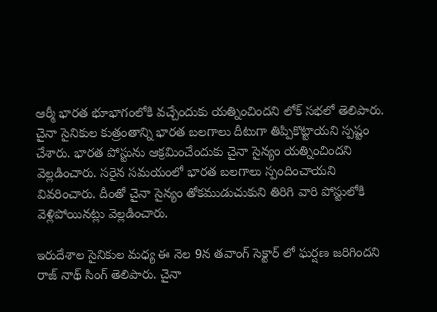ఆర్మీ భారత భూభాగంలోకి వచ్చేందుకు యత్నించిందని లోక్ సభలో తెలిపారు. చైనా సైనికుల కుత్రంతాన్ని భారత బలగాలు దీటుగా తిప్పికొట్టాయని స్పష్టం చేశారు. భారత పోస్టును ఆక్రమించేందుకు చైనా సైన్యం యత్నించిందని వెల్లడించారు. సరైన సమయంలో భారత బలగాలు స్పందించాయని వివరించారు. దీంతో చైనా సైన్యం తోకముడుచుకుని తిరిగి వారి పోస్టులోకి వెళ్లిపోయినట్లు వెల్లడించారు.

ఇరుదేశాల సైనికుల మధ్య ఈ నెల 9న తవాంగ్ సెక్టార్ లో ఘర్షణ జరిగిందని రాజ్ నాథ్ సింగ్ తెలిపారు. చైనా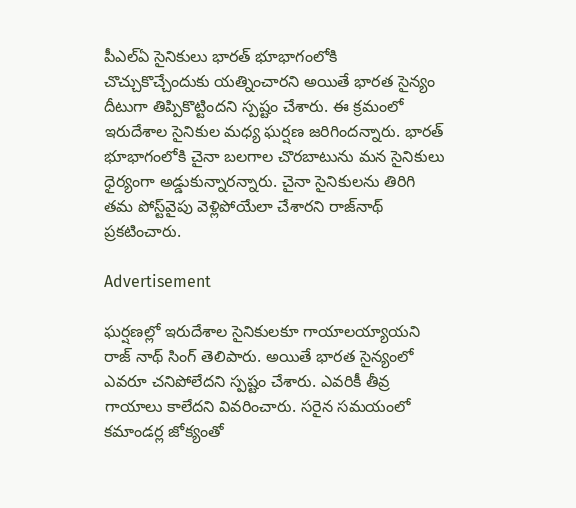పీఎల్‌ఏ సైనికులు భారత్‌ భూభాగంలోకి చొచ్చుకొచ్చేందుకు యత్నించారని అయితే భారత సైన్యం దీటుగా తిప్పికొట్టిందని స్పష్టం చేశారు. ఈ క్రమంలో ఇరుదేశాల సైనికుల మధ్య ఘర్షణ జరిగిందన్నారు. భారత్‌ భూభాగంలోకి చైనా బలగాల చొరబాటును మన సైనికులు ధైర్యంగా అడ్డుకున్నారన్నారు. చైనా సైనికులను తిరిగి తమ పోస్ట్‌వైపు వెళ్లిపోయేలా చేశారని రాజ్‌నాథ్‌ ప్రకటించారు.

Advertisement

ఘర్షణల్లో ఇరుదేశాల సైనికులకూ గాయాలయ్యాయని రాజ్ నాథ్ సింగ్ తెలిపారు. అయితే భారత సైన్యంలో ఎవరూ చనిపోలేదని స్పష్టం చేశారు. ఎవరికీ తీవ్ర గాయాలు కాలేదని వివరించారు. సరైన సమయంలో కమాండర్ల జోక్యంతో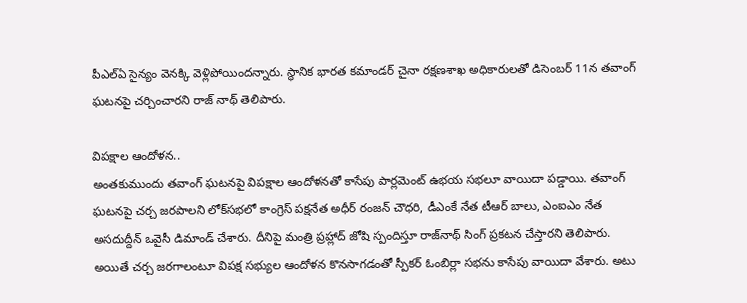పీఎల్‌ఏ సైన్యం వెనక్కి వెళ్లిపోయిందన్నారు. స్థానిక భారత కమాండర్‌ చైనా రక్షణశాఖ అధికారులతో డిసెంబర్‌ 11న తవాంగ్ ఘటనపై చర్చించారని రాజ్ నాథ్ తెలిపారు.

విపక్షాల ఆందోళన..
అంతకుముందు తవాంగ్‌ ఘటనపై విపక్షాల ఆందోళనతో కాసేపు పార్లమెంట్‌ ఉభయ సభలూ వాయిదా పడ్డాయి. తవాంగ్‌ ఘటనపై చర్చ జరపాలని లోక్‌సభలో కాంగ్రెస్‌ పక్షనేత అధీర్‌ రంజన్‌ చౌధరి, డీఎంకే నేత టీఆర్‌ బాలు, ఎంఐఎం నేత అసదుద్దీన్‌ ఒవైసీ డిమాండ్‌ చేశారు. దీనిపై మంత్రి ప్రహ్లాద్‌ జోషి స్పందిస్తూ రాజ్‌నాథ్‌ సింగ్‌ ప్రకటన చేస్తారని తెలిపారు. అయితే చర్చ జరగాలంటూ విపక్ష సభ్యుల ఆందోళన కొనసాగడంతో స్పీకర్‌ ఓంబిర్లా సభను కాసేపు వాయిదా వేశారు. అటు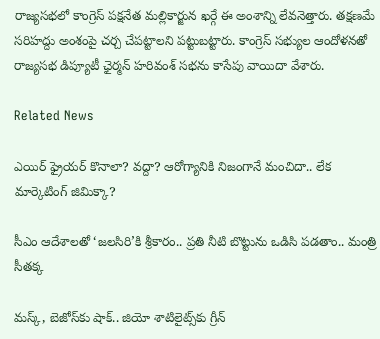రాజ్యసభలో కాంగ్రెస్‌ పక్షనేత మల్లికార్జున ఖర్గే ఈ అంశాన్ని లేవనెత్తారు. తక్షణమే సరిహద్దు అంశంపై చర్చ చేపట్టాలని పట్టుబట్టారు. కాంగ్రెస్‌ సభ్యుల ఆందోళనతో రాజ్యసభ డిప్యూటీ ఛైర్మన్‌ హరివంశ్‌ సభను కాసేపు వాయిదా వేశారు.

Related News

ఎయిర్ ఫ్రైయర్ కొనాలా? వద్దా? ఆరోగ్యానికి నిజంగానే మంచిదా.. లేక మార్కెటింగ్ జిమిక్కా?

సీఎం ఆదేశాలతో ‘జలసిరి’కి శ్రీకారం.. ప్రతి నీటి బొట్టును ఒడిసి పడతాం.. మంత్రి సీతక్క

మస్క్, బెజోస్‌కు షాక్.. జియో శాటిలైట్స్‌కు గ్రీన్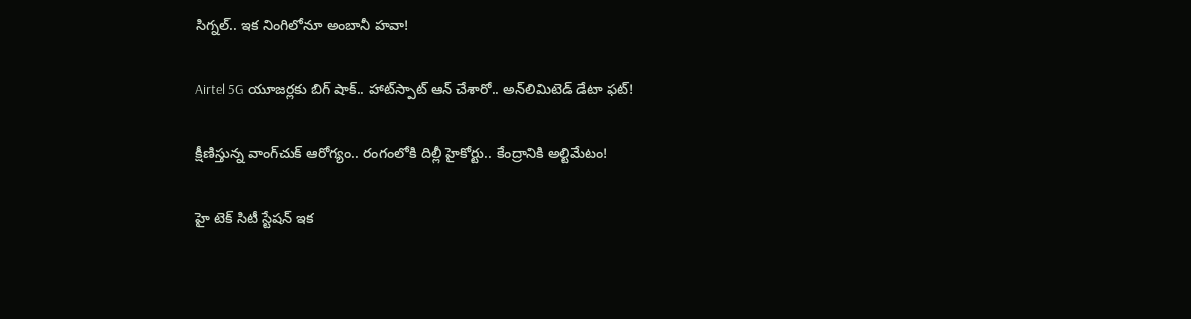సిగ్నల్.. ఇక నింగిలోనూ అంబానీ హవా!

Airtel 5G యూజర్లకు బిగ్ షాక్.. హాట్‌స్పాట్ ఆన్ చేశారో.. అన్‌లిమిటెడ్ డేటా ఫట్!

క్షీణిస్తున్న వాంగ్‌చుక్ ఆరోగ్యం.. రంగంలోకి దిల్లీ హైకోర్టు.. కేంద్రానికి అల్టిమేటం!

హై టెక్ సిటీ స్టేషన్ ఇక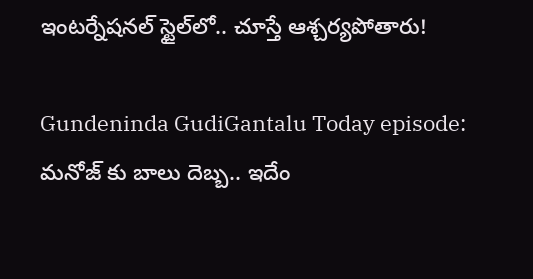ఇంటర్నేషనల్ స్టైల్‌లో.. చూస్తే ఆశ్చర్యపోతారు!

Gundeninda GudiGantalu Today episode: మనోజ్ కు బాలు దెబ్బ.. ఇదేం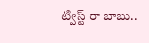ట్విస్ట్ రా బాబు..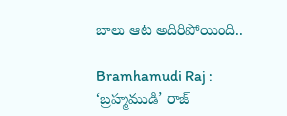బాలు ఆట అదిరిపోయింది..

Bramhamudi Raj : ‘బ్రహ్మముడి’ రాజ్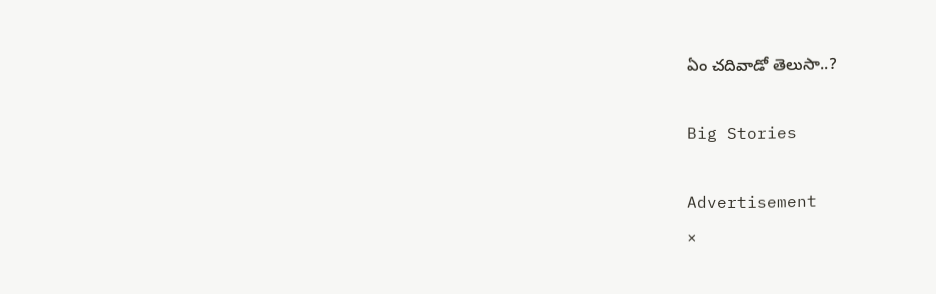ఏం చదివాడో తెలుసా..?

Big Stories

Advertisement
×